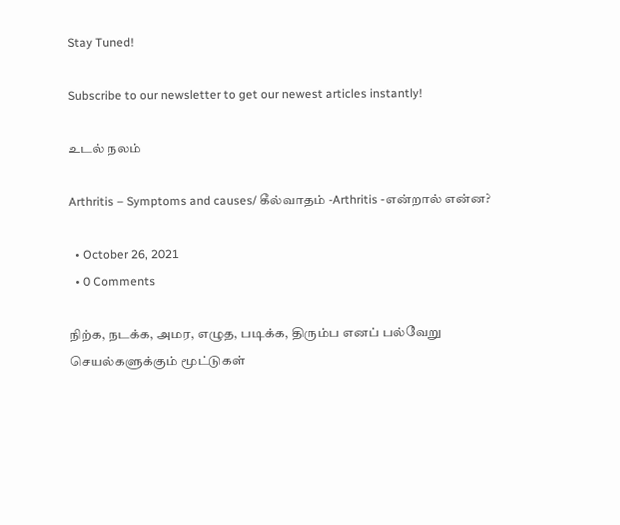Stay Tuned!

Subscribe to our newsletter to get our newest articles instantly!

உடல் நலம்

Arthritis – Symptoms and causes/ கீல்வாதம் -Arthritis -என்றால் என்ன?

  • October 26, 2021
  • 0 Comments

நிற்க, நடக்க, அமர, எழுத, படிக்க, திரும்ப எனப் பல்வேறு செயல்களுக்கும் மூட்டுகள்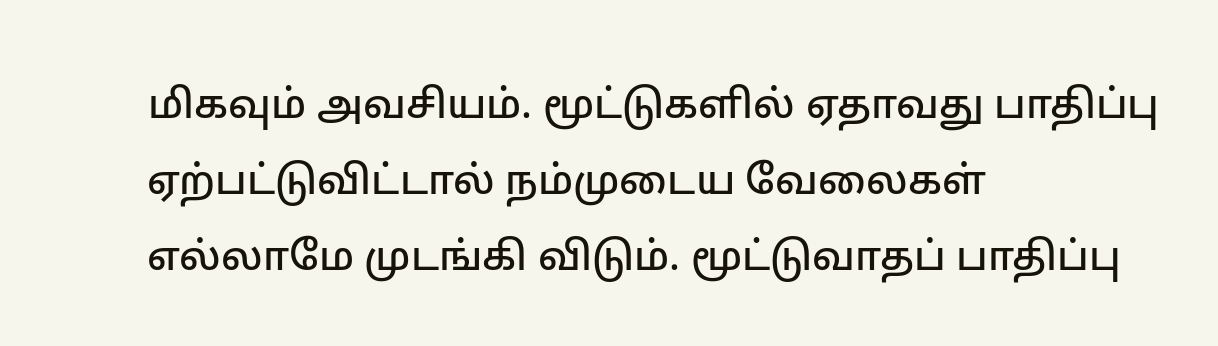மிகவும் அவசியம். மூட்டுகளில் ஏதாவது பாதிப்பு ஏற்பட்டுவிட்டால் நம்முடைய வேலைகள் எல்லாமே முடங்கி விடும். மூட்டுவாதப் பாதிப்பு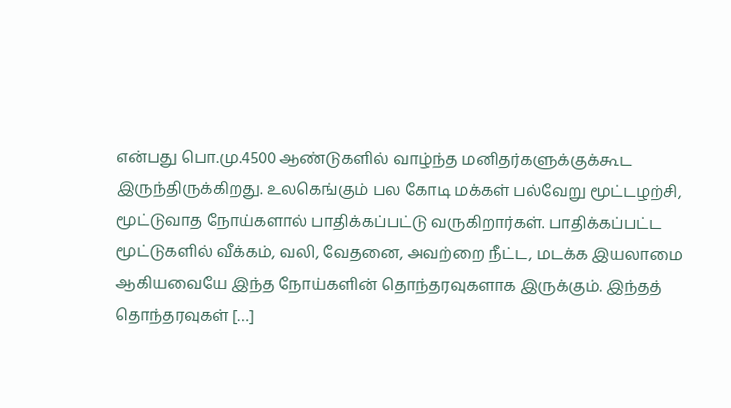என்பது பொ.மு.4500 ஆண்டுகளில் வாழ்ந்த மனிதர்களுக்குக்கூட இருந்திருக்கிறது. உலகெங்கும் பல கோடி மக்கள் பல்வேறு மூட்டழற்சி, மூட்டுவாத நோய்களால் பாதிக்கப்பட்டு வருகிறார்கள். பாதிக்கப்பட்ட மூட்டுகளில் வீக்கம், வலி, வேதனை, அவற்றை நீட்ட, மடக்க இயலாமை ஆகியவையே இந்த நோய்களின் தொந்தரவுகளாக இருக்கும். இந்தத் தொந்தரவுகள் […]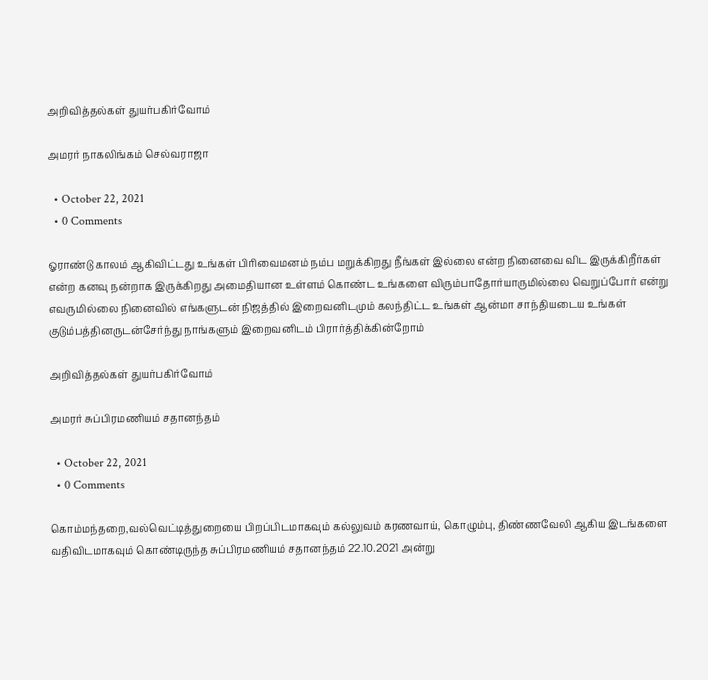அறிவித்தல்கள் துயர்பகிர்வோம்

அமரர் நாகலிங்கம் செல்வராஜா

  • October 22, 2021
  • 0 Comments

ஓராண்டு காலம் ஆகிவிட்டது உங்கள் பிரிவைமனம் நம்ப மறுக்கிறது நீங்கள் இல்லை என்ற நினைவை விட இருக்கிறீர்கள் என்ற கனவு நன்றாக இருக்கிறது அமைதியான உள்ளம் கொண்ட உங்களை விரும்பாதோர்யாருமில்லை வெறுப்போர் என்று எவருமில்லை நினைவில் எங்களுடன் நிஜத்தில் இறைவனிடமும் கலந்திட்ட உங்கள் ஆன்மா சாந்தியடைய உங்கள் குடும்பத்தினருடன்சேர்ந்து நாங்களும் இறைவனிடம் பிரார்த்திக்கின்றோம்

அறிவித்தல்கள் துயர்பகிர்வோம்

அமரர் சுப்பிரமணியம் சதானந்தம்

  • October 22, 2021
  • 0 Comments

கொம்மந்தறை,வல்வெட்டித்துறையை பிறப்பிடமாகவும் கல்லுவம் கரணவாய், கொழும்பு, திண்ணவேலி ஆகிய இடங்களை வதிவிடமாகவும் கொண்டிருந்த சுப்பிரமணியம் சதானந்தம் 22.10.2021 அன்று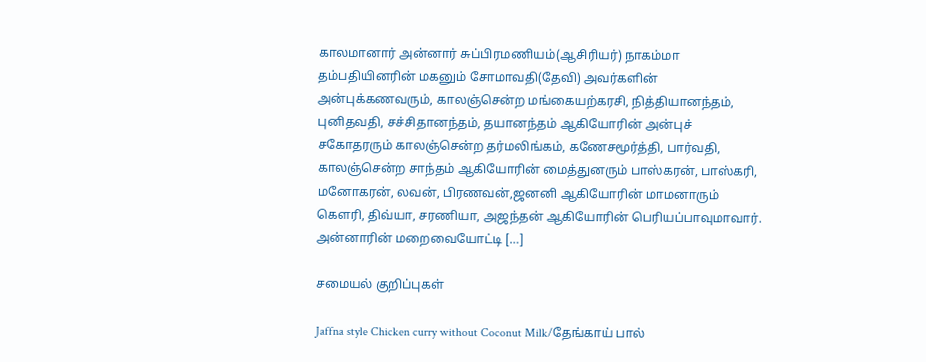காலமானார் அன்னார் சுப்பிரமணியம்(ஆசிரியர்) நாகம்மா தம்பதியினரின் மகனும் சோமாவதி(தேவி) அவர்களின் அன்புக்கணவரும், காலஞ்சென்ற மங்கையற்கரசி, நித்தியானந்தம், புனிதவதி, சச்சிதானந்தம், தயானந்தம் ஆகியோரின் அன்புச் சகோதரரும் காலஞ்சென்ற தர்மலிங்கம், கணேசமூர்த்தி, பார்வதி, காலஞ்சென்ற சாந்தம் ஆகியோரின் மைத்துனரும் பாஸ்கரன், பாஸ்கரி, மனோகரன், லவன், பிரணவன்,ஜனனி ஆகியோரின் மாமனாரும் கெளரி, திவ்யா, சரணியா, அஜந்தன் ஆகியோரின் பெரியப்பாவுமாவார். அன்னாரின் மறைவையோட்டி […]

சமையல் குறிப்புகள்

Jaffna style Chicken curry without Coconut Milk/தேங்காய் பால்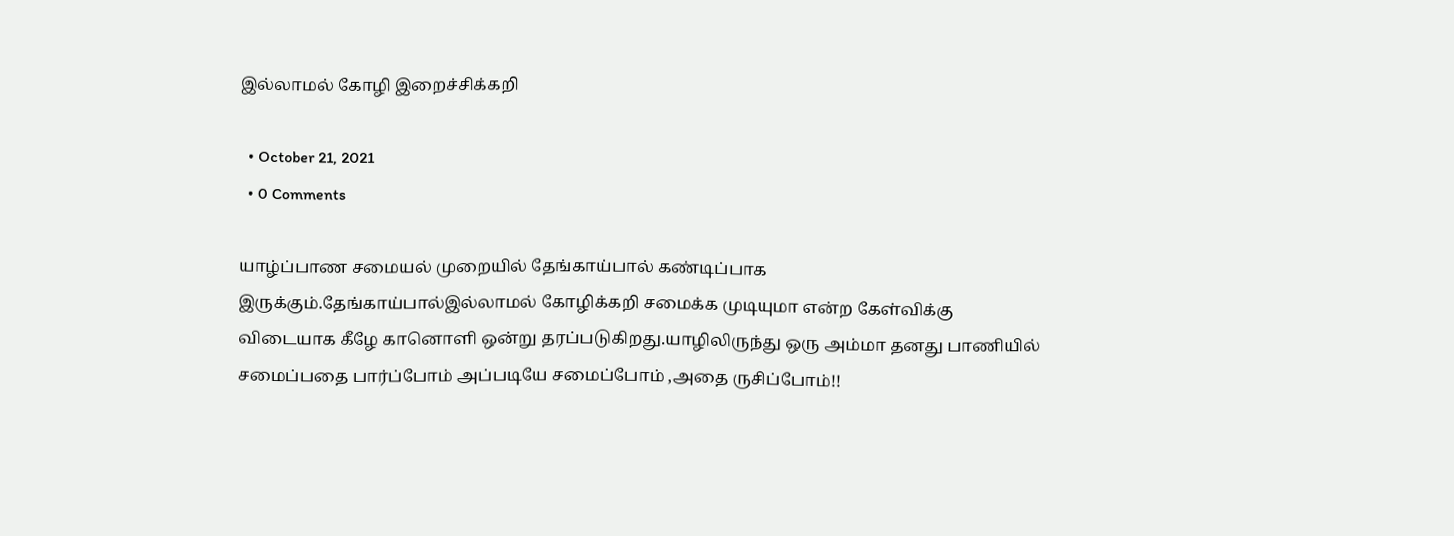இல்லாமல் கோழி இறைச்சிக்கறி

  • October 21, 2021
  • 0 Comments

யாழ்ப்பாண சமையல் முறையில் தேங்காய்பால் கண்டிப்பாக இருக்கும்.தேங்காய்பால்இல்லாமல் கோழிக்கறி சமைக்க முடியுமா என்ற கேள்விக்கு விடையாக கீ‌ழே கானொளி ஒன்று தரப்படுகிறது.யாழிலிருந்து ஒரு அம்மா தனது பாணியில் சமைப்பதை பார்ப்போம் அப்படியே சமைப்போம் ,அதை ருசிப்போம்!!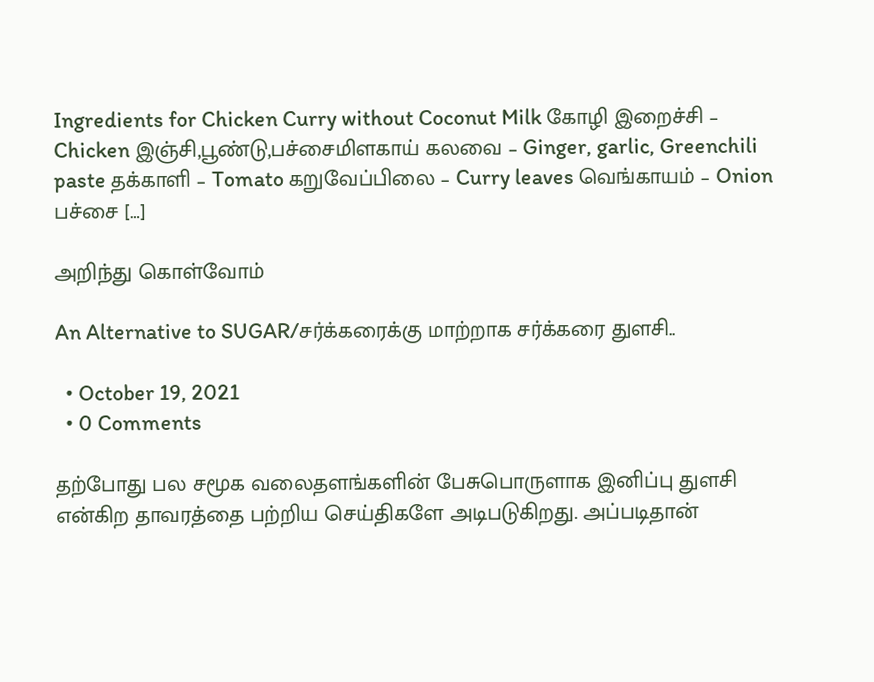Ingredients for Chicken Curry without Coconut Milk கோழி இறைச்சி – Chicken இஞ்சி,பூண்டு,பச்சைமிளகாய் கலவை – Ginger, garlic, Greenchili paste தக்காளி – Tomato கறுவேப்பிலை – Curry leaves வெங்காயம் – Onion பச்சை […]

அறிந்து கொள்வோம்

An Alternative to SUGAR/சர்க்கரைக்கு மாற்றாக சர்க்கரை துளசி..

  • October 19, 2021
  • 0 Comments

தற்போது பல சமூக வலைதளங்களின் பேசுபொருளாக இனிப்பு துளசி என்கிற தாவரத்தை பற்றிய செய்திகளே அடிபடுகிறது. அப்படிதான்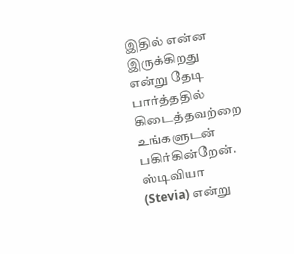இதில் என்ன இருக்கிறது என்று தேடி பார்த்ததில் கிடைத்தவற்றை உங்களுடன் பகிர்கின்றேன். ஸ்டிவியா (Stevia) என்று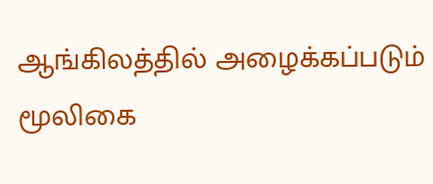ஆங்கிலத்தில் அழைக்கப்படும் மூலிகை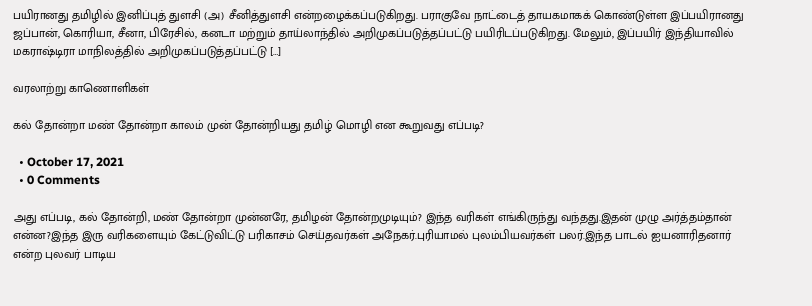பயிரானது தமிழில் இனிப்புத் துளசி (அ) சீனித்துளசி என்றழைக்கப்படுகிறது. பராகுவே நாட்டைத் தாயகமாகக் கொண்டுள்ள இப்பயிரானது ஜப்பான், கொரியா, சீனா, பிரேசில், கனடா மற்றும் தாய்லாந்தில் அறிமுகப்படுத்தப்பட்டு பயிரிடப்படுகிறது. மேலும், இப்பயிர் இந்தியாவில் மகராஷ்டிரா மாநிலத்தில் அறிமுகப்படுத்தப்பட்டு […]

வரலாற்று காணொளிகள்

கல் தோன்றா மண் தோன்றா காலம் முன் தோன்றியது தமிழ் மொழி என கூறுவது எப்படி?

  • October 17, 2021
  • 0 Comments

அது எப்படி, கல் தோன்றி, மண் தோன்றா முன்னரே, தமிழன் தோன்றமுடியும்? இந்த வரிகள் எங்கிருந்து வந்தது.இதன் முழு அர்த்தம்தான் என்ன?இந்த இரு வரிகளையும் கேட்டுவிட்டு பரிகாசம் செய்தவர்கள் அநேகர்.புரியாமல் புலம்பியவர்கள் பலர்.இந்த பாடல் ஐயனாரிதனார் என்ற புலவர் பாடிய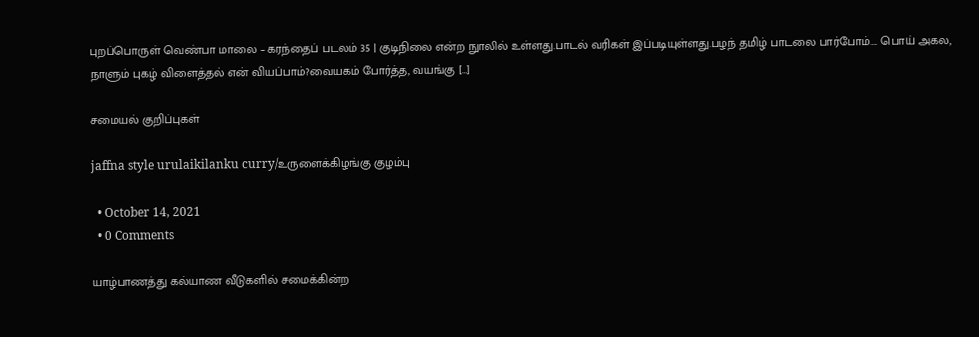புறப்பொருள் வெண்பா மாலை – கரந்தைப் படலம் 35 | குடிநிலை என்ற நுாலில் உள்ளது.பாடல் வரிகள் இப்படியுள்ளது.பழந் தமிழ் பாடலை பார்போம்…. பொய் அகல, நாளும் புகழ் விளைத்தல் என் வியப்பாம்?வையகம் போர்த்த, வயங்கு […]

சமையல் குறிப்புகள்

jaffna style urulaikilanku curry/உருளைக்கிழங்கு குழம்பு

  • October 14, 2021
  • 0 Comments

யாழ்பாணத்து கல்யாண வீடுகளில் சமைக்கின்ற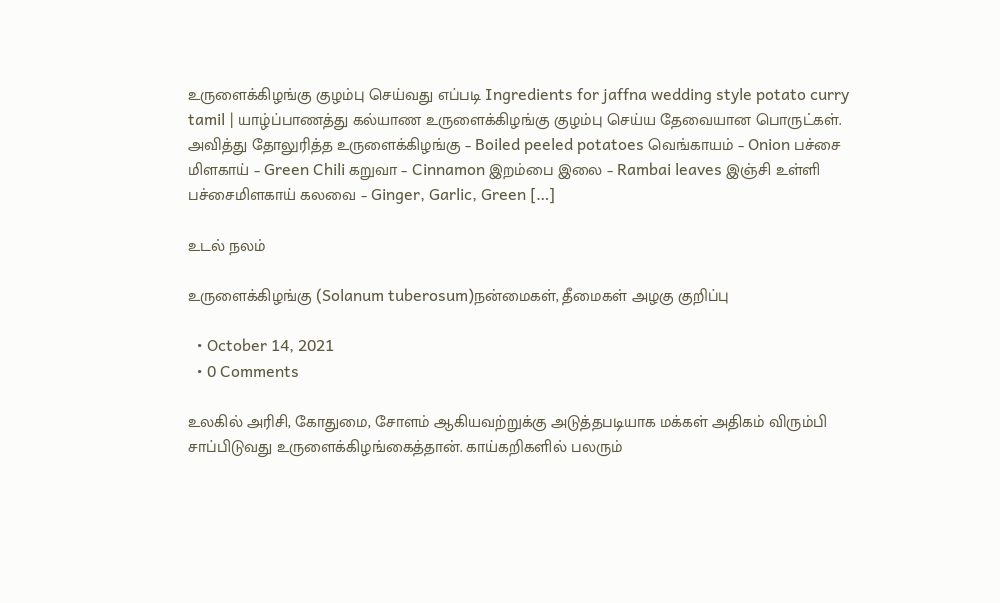உருளைக்கிழங்கு குழம்பு செய்வது எப்படி Ingredients for jaffna wedding style potato curry tamil | யாழ்ப்பாணத்து கல்யாண உருளைக்கிழங்கு குழம்பு செய்ய தேவையான பொருட்கள். அவித்து தோலுரித்த உருளைக்கிழங்கு – Boiled peeled potatoes வெங்காயம் – Onion பச்சை மிளகாய் – Green Chili கறுவா – Cinnamon இறம்பை இலை – Rambai leaves இஞ்சி உள்ளி பச்சைமிளகாய் கலவை – Ginger, Garlic, Green […]

உடல் நலம்

உருளைக்கிழங்கு (Solanum tuberosum)நன்மைகள், தீமைகள் அழகு குறிப்பு

  • October 14, 2021
  • 0 Comments

உலகில் அரிசி, கோதுமை, சோளம் ஆகியவற்றுக்கு அடுத்தபடியாக மக்கள் அதிகம் விரும்பி சாப்பிடுவது உருளைக்கிழங்கைத்தான். காய்கறிகளில் பலரும்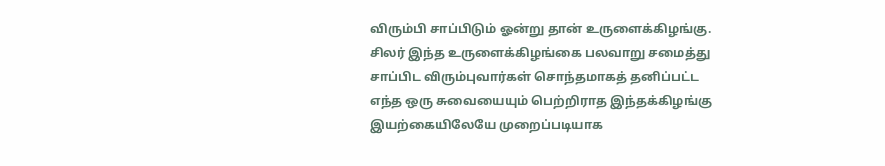விரும்பி சாப்பிடும் ஓன்று தான் உருளைக்கிழங்கு. சிலர் இந்த உருளைக்கிழங்கை பலவாறு சமைத்து சாப்பிட விரும்புவார்கள் சொந்தமாகத் தனிப்பட்ட எந்த ஒரு சுவையையும் பெற்றிராத இந்தக்கிழங்கு இயற்கையிலேயே முறைப்படியாக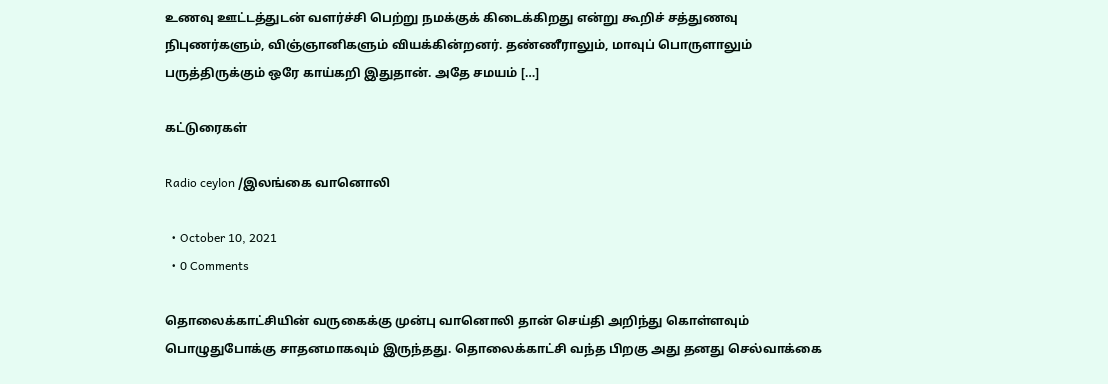உணவு ஊட்டத்துடன் வளர்ச்சி பெற்று நமக்குக் கிடைக்கிறது என்று கூறிச் சத்துணவு நிபுணர்களும், விஞ்ஞானிகளும் வியக்கின்றனர். தண்ணீராலும், மாவுப் பொருளாலும் பருத்திருக்கும் ஒரே காய்கறி இதுதான். அதே சமயம் […]

கட்டுரைகள்

Radio ceylon /இலங்கை வானொலி

  • October 10, 2021
  • 0 Comments

தொலைக்காட்சியின் வருகைக்கு முன்பு வானொலி தான் செய்தி அறிந்து கொள்ளவும் பொழுதுபோக்கு சாதனமாகவும் இருந்தது. தொலைக்காட்சி வந்த பிறகு அது தனது செல்வாக்கை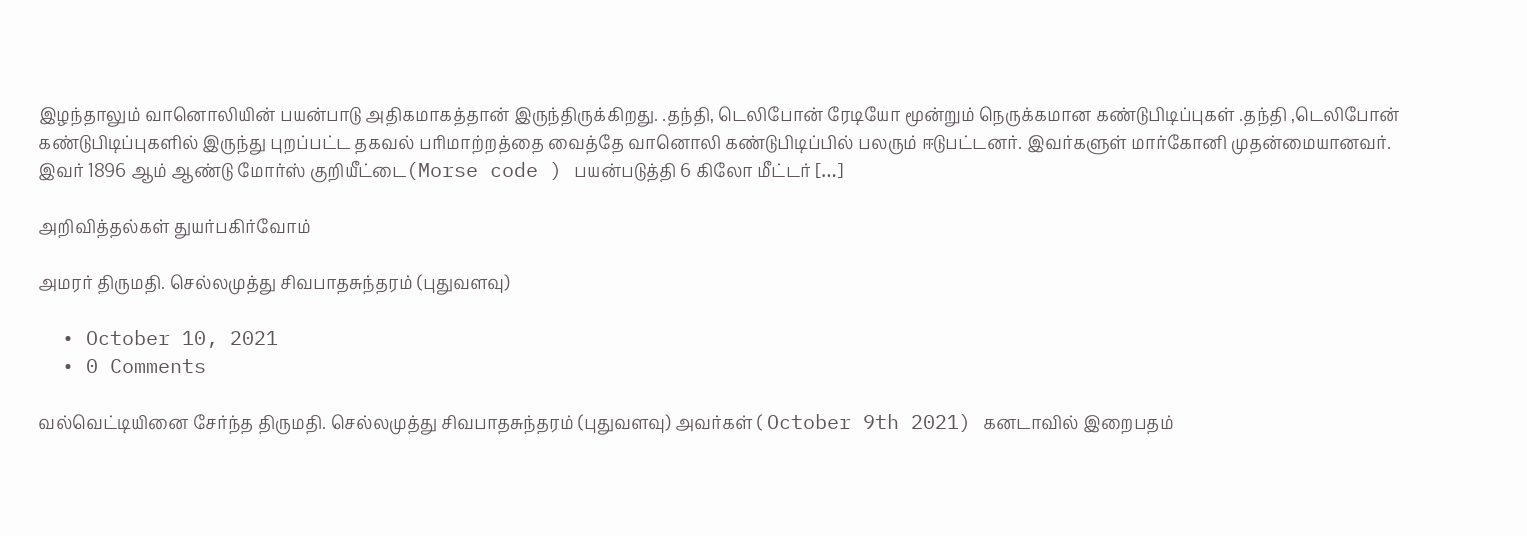இழந்தாலும் வானொலியின் பயன்பாடு அதிகமாகத்தான் இருந்திருக்கிறது. .தந்தி, டெலிபோன் ரேடியோ மூன்றும் நெருக்கமான கண்டுபிடிப்புகள் .தந்தி ,டெலிபோன் கண்டுபிடிப்புகளில் இருந்து புறப்பட்ட தகவல் பரிமாற்றத்தை வைத்தே வானொலி கண்டுபிடிப்பில் பலரும் ஈடுபட்டனர். இவர்களுள் மார்கோனி முதன்மையானவர். இவர் 1896 ஆம் ஆண்டு‌ மோர்ஸ் குறியீட்டை(Morse code ) பயன்படுத்தி 6 கிலோ மீட்டர் […]

அறிவித்தல்கள் துயர்பகிர்வோம்

அமரர் திருமதி. செல்லமுத்து சிவபாதசுந்தரம் (புதுவளவு)

  • October 10, 2021
  • 0 Comments

வல்வெட்டியினை சேர்ந்த திருமதி. செல்லமுத்து சிவபாதசுந்தரம் (புதுவளவு) அவர்கள் ( October 9th 2021) கனடாவில் இறைபதம்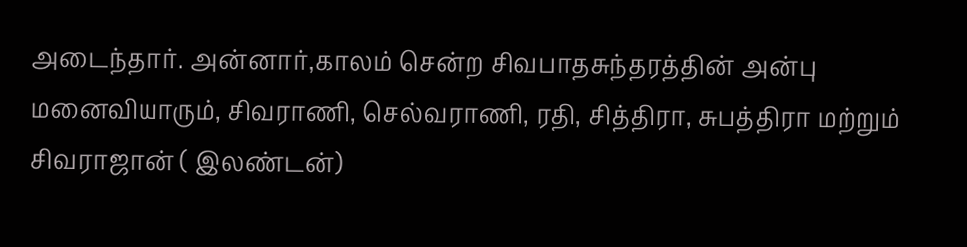அடைந்தார். அன்னார்,காலம் சென்ற சிவபாதசுந்தரத்தின் அன்பு மனைவியாரும், சிவராணி, செல்வராணி, ரதி, சித்திரா, சுபத்திரா மற்றும் சிவராஜான் ( இலண்டன்)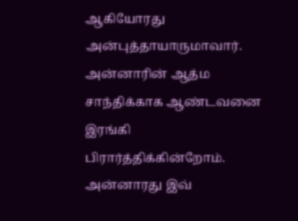ஆகியோரது அன்புத்தாயாருமாவார். அன்னாரின் ஆத்ம சாந்திக்காக ஆண்டவனை இரங்கி பிரார்த்திக்கின்றோம். அன்னாரது இவ்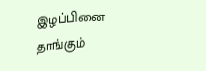இழப்பினை தாங்கும்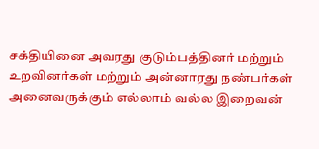சக்தியினை அவரது குடும்பத்தினர் மற்றும் உறவினர்கள் மற்றும் அன்னாரது நண்பர்கள் அனைவருக்கும் எல்லாம் வல்ல இறைவன்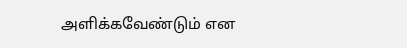அளிக்கவேண்டும் என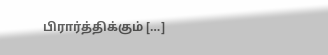பிரார்த்திக்கும் […]